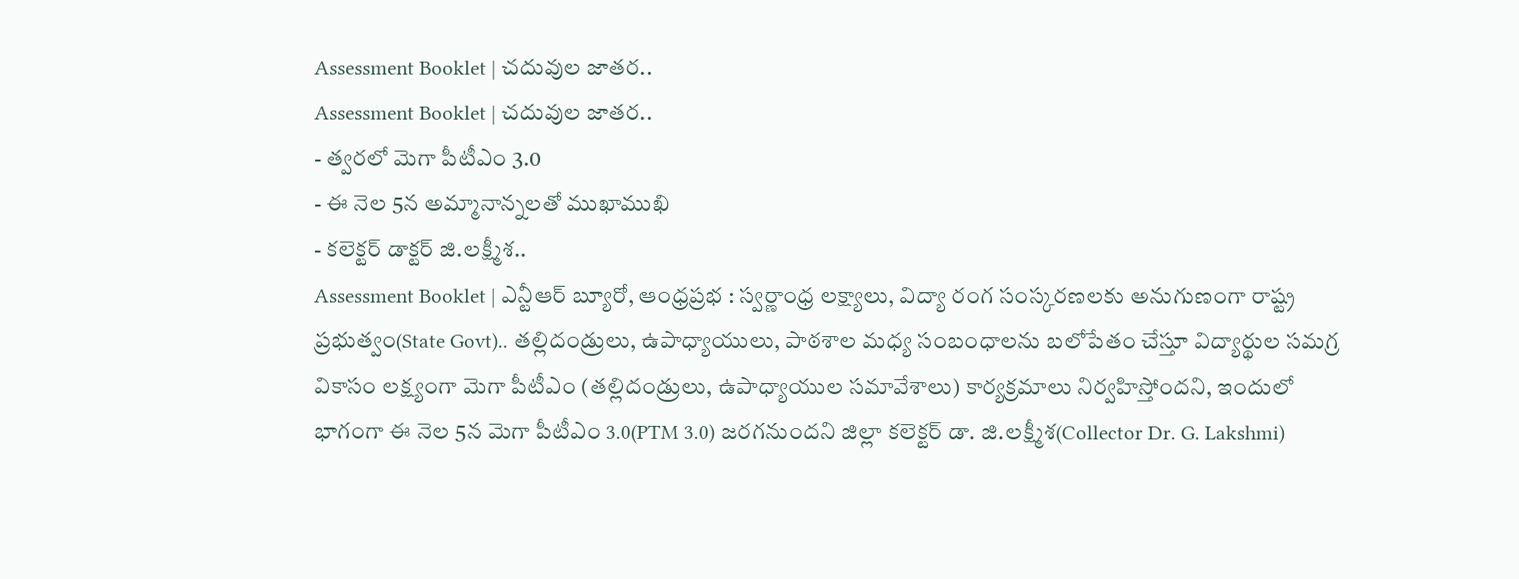Assessment Booklet | చదువుల జాతర..
Assessment Booklet | చదువుల జాతర..
- త్వరలో మెగా పీటీఎం 3.0
- ఈ నెల 5న అమ్మానాన్నలతో ముఖాముఖి
- కలెక్టర్ డాక్టర్ జి.లక్ష్మీశ..
Assessment Booklet | ఎన్టీఆర్ బ్యూరో, ఆంధ్రప్రభ : స్వర్ణాంధ్ర లక్ష్యాలు, విద్యా రంగ సంస్కరణలకు అనుగుణంగా రాష్ట్ర ప్రభుత్వం(State Govt).. తల్లిదండ్రులు, ఉపాధ్యాయులు, పాఠశాల మధ్య సంబంధాలను బలోపేతం చేస్తూ విద్యార్థుల సమగ్ర వికాసం లక్ష్యంగా మెగా పీటీఎం (తల్లిదండ్రులు, ఉపాధ్యాయుల సమావేశాలు) కార్యక్రమాలు నిర్వహిస్తోందని, ఇందులో భాగంగా ఈ నెల 5న మెగా పీటీఎం 3.0(PTM 3.0) జరగనుందని జిల్లా కలెక్టర్ డా. జి.లక్ష్మీశ(Collector Dr. G. Lakshmi)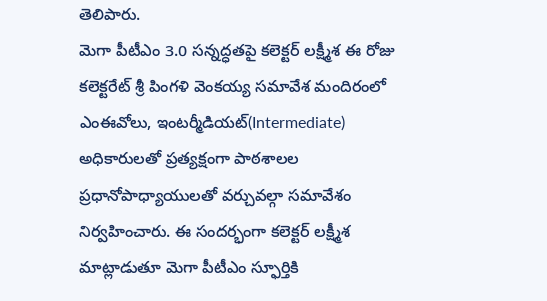తెలిపారు.
మెగా పీటీఎం 3.0 సన్నద్ధతపై కలెక్టర్ లక్ష్మీశ ఈ రోజు కలెక్టరేట్ శ్రీ పింగళి వెంకయ్య సమావేశ మందిరంలో ఎంఈవోలు, ఇంటర్మీడియట్(Intermediate) అధికారులతో ప్రత్యక్షంగా పాఠశాలల ప్రధానోపాధ్యాయులతో వర్చువల్గా సమావేశం నిర్వహించారు. ఈ సందర్భంగా కలెక్టర్ లక్ష్మీశ మాట్లాడుతూ మెగా పీటీఎం స్ఫూర్తికి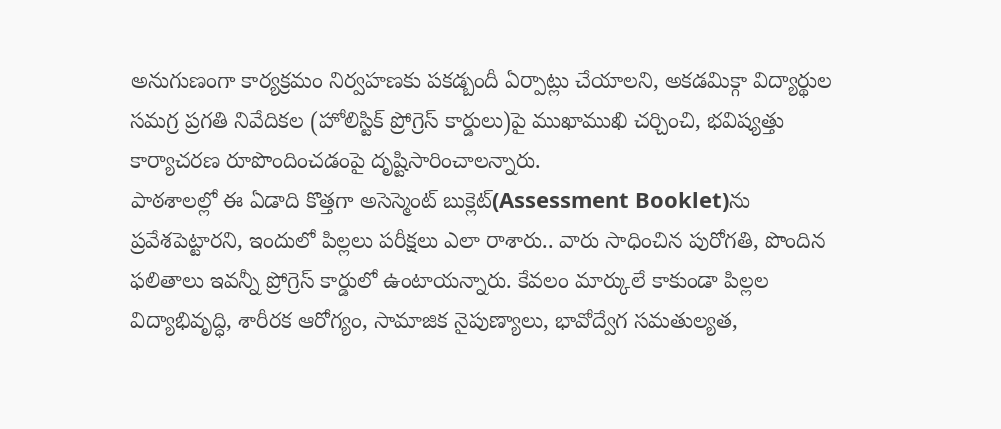అనుగుణంగా కార్యక్రమం నిర్వహణకు పకడ్బందీ ఏర్పాట్లు చేయాలని, అకడమిక్గా విద్యార్థుల సమగ్ర ప్రగతి నివేదికల (హోలిస్టిక్ ప్రోగ్రెస్ కార్డులు)పై ముఖాముఖి చర్చించి, భవిష్యత్తు కార్యాచరణ రూపొందించడంపై దృష్టిసారించాలన్నారు.
పాఠశాలల్లో ఈ ఏడాది కొత్తగా అసెస్మెంట్ బుక్లెట్(Assessment Booklet)ను ప్రవేశపెట్టారని, ఇందులో పిల్లలు పరీక్షలు ఎలా రాశారు.. వారు సాధించిన పురోగతి, పొందిన ఫలితాలు ఇవన్నీ ప్రోగ్రెస్ కార్డులో ఉంటాయన్నారు. కేవలం మార్కులే కాకుండా పిల్లల విద్యాభివృద్ధి, శారీరక ఆరోగ్యం, సామాజిక నైపుణ్యాలు, భావోద్వేగ సమతుల్యత,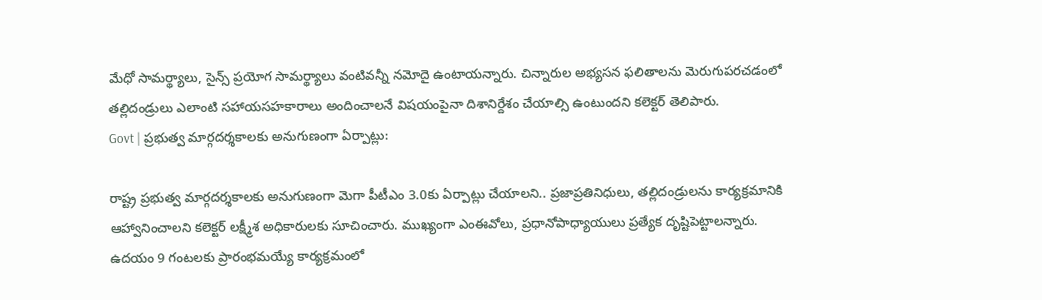మేధో సామర్థ్యాలు, సైన్స్ ప్రయోగ సామర్థ్యాలు వంటివన్నీ నమోదై ఉంటాయన్నారు. చిన్నారుల అభ్యసన ఫలితాలను మెరుగుపరచడంలో తల్లిదండ్రులు ఎలాంటి సహాయసహకారాలు అందించాలనే విషయంపైనా దిశానిర్దేశం చేయాల్సి ఉంటుందని కలెక్టర్ తెలిపారు.
Govt | ప్రభుత్వ మార్గదర్శకాలకు అనుగుణంగా ఏర్పాట్లు:

రాష్ట్ర ప్రభుత్వ మార్గదర్శకాలకు అనుగుణంగా మెగా పీటీఎం 3.0కు ఏర్పాట్లు చేయాలని.. ప్రజాప్రతినిధులు, తల్లిదండ్రులను కార్యక్రమానికి ఆహ్వానించాలని కలెక్టర్ లక్ష్మీశ అధికారులకు సూచించారు. ముఖ్యంగా ఎంఈవోలు, ప్రధానోపాధ్యాయులు ప్రత్యేక దృష్టిపెట్టాలన్నారు.
ఉదయం 9 గంటలకు ప్రారంభమయ్యే కార్యక్రమంలో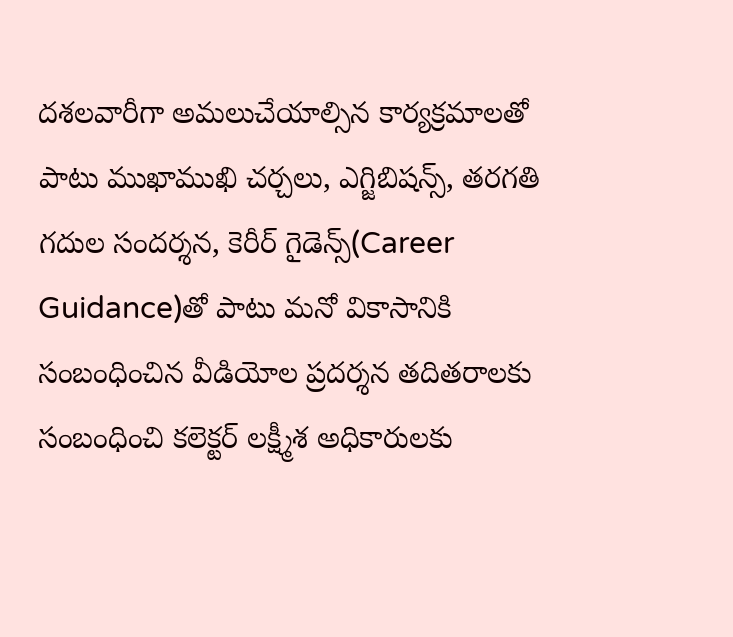దశలవారీగా అమలుచేయాల్సిన కార్యక్రమాలతో పాటు ముఖాముఖి చర్చలు, ఎగ్జిబిషన్స్, తరగతి గదుల సందర్శన, కెరీర్ గైడెన్స్(Career Guidance)తో పాటు మనో వికాసానికి సంబంధించిన వీడియోల ప్రదర్శన తదితరాలకు సంబంధించి కలెక్టర్ లక్ష్మీశ అధికారులకు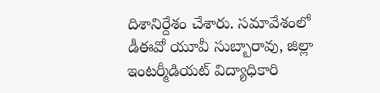దిశానిర్దేశం చేశారు. సమావేశంలో డీఈవో యూవీ సుబ్బారావు, జిల్లా ఇంటర్మీడియట్ విద్యాధికారి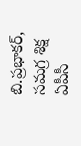బి.ప్రభాకర్, సమగ్ర శిక్ష ఏపీసీ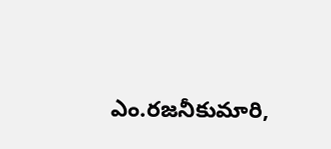ఎం.రజనీకుమారి,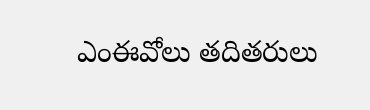ఎంఈవోలు తదితరులు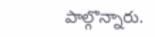పాల్గొన్నారు.